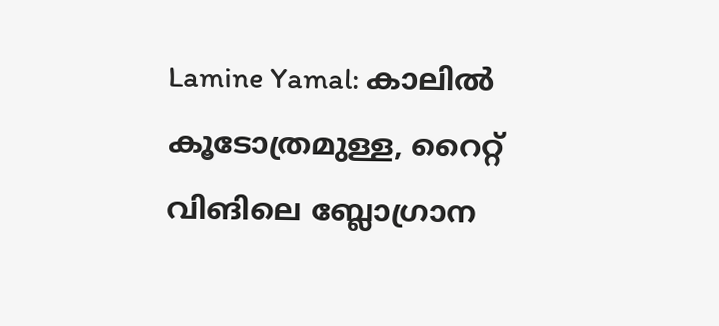Lamine Yamal: കാലിൽ കൂടോത്രമുള്ള, റൈറ്റ് വിങിലെ ബ്ലോഗ്രാന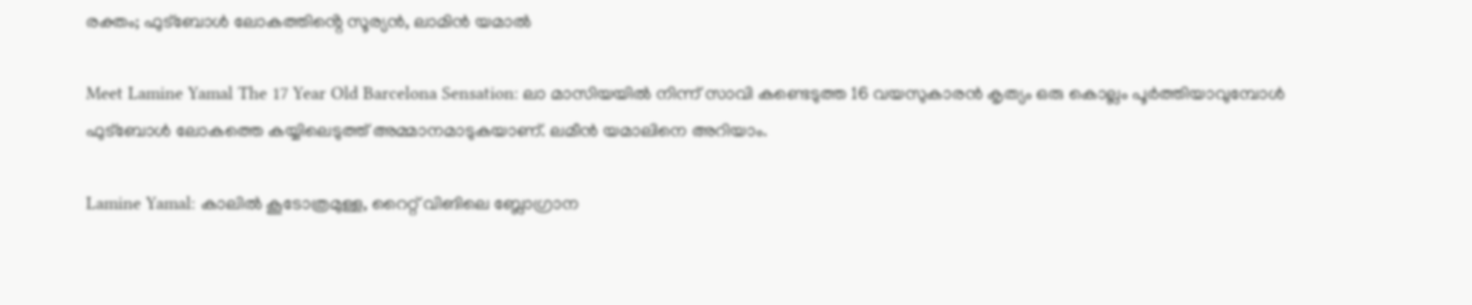രക്തം; ഫുട്ബോൾ ലോകത്തിൻ്റെ സൂര്യൻ, ലാമിൻ യമാൽ

Meet Lamine Yamal The 17 Year Old Barcelona Sensation: ലാ മാസിയയിൽ നിന്ന് സാവി കണ്ടെടുത്ത 16 വയസുകാരൻ കൃത്യം ഒരു കൊല്ലം പൂർത്തിയാവുമ്പോൾ ഫുട്ബോൾ ലോകത്തെ കയ്യിലെടുത്ത് അമ്മാനമാടുകയാണ്. ലമീൻ യമാലിനെ അറിയാം.

Lamine Yamal: കാലിൽ കൂടോത്രമുള്ള, റൈറ്റ് വിങിലെ ബ്ലോഗ്രാന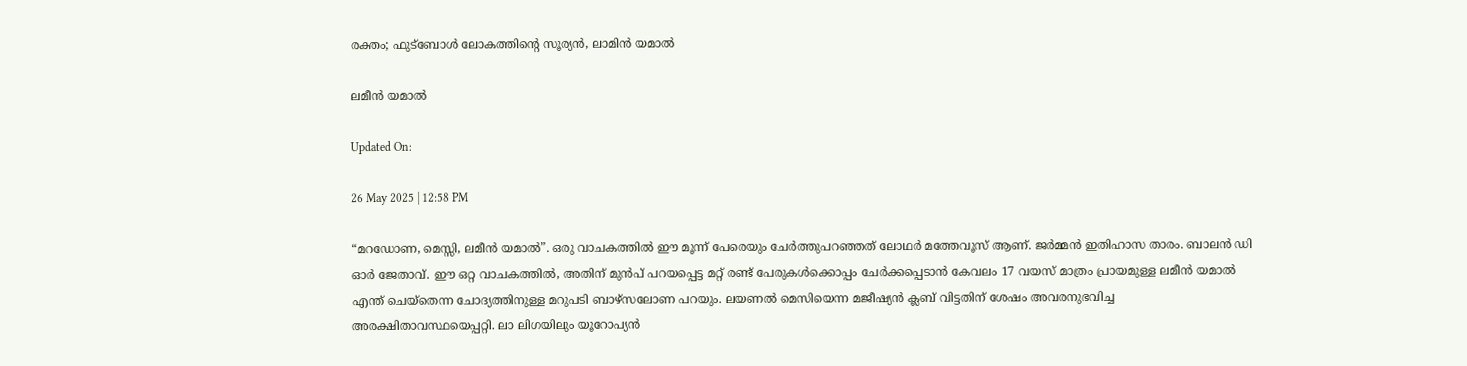രക്തം; ഫുട്ബോൾ ലോകത്തിൻ്റെ സൂര്യൻ, ലാമിൻ യമാൽ

ലമീൻ യമാൽ

Updated On:

26 May 2025 | 12:58 PM

“മറഡോണ, മെസ്സി, ലമീൻ യമാൽ”. ഒരു വാചകത്തിൽ ഈ മൂന്ന് പേരെയും ചേർത്തുപറഞ്ഞത് ലോഥർ മത്തേവൂസ് ആണ്. ജർമ്മൻ ഇതിഹാസ താരം. ബാലൻ ഡി ഓർ ജേതാവ്. ഈ ഒറ്റ വാചകത്തിൽ, അതിന് മുൻപ് പറയപ്പെട്ട മറ്റ് രണ്ട് പേരുകൾക്കൊപ്പം ചേർക്കപ്പെടാൻ കേവലം 17 വയസ് മാത്രം പ്രായമുള്ള ലമീൻ യമാൽ എന്ത് ചെയ്തെന്ന ചോദ്യത്തിനുള്ള മറുപടി ബാഴ്സലോണ പറയും. ലയണൽ മെസിയെന്ന മജീഷ്യൻ ക്ലബ് വിട്ടതിന് ശേഷം അവരനുഭവിച്ച അരക്ഷിതാവസ്ഥയെപ്പറ്റി. ലാ ലിഗയിലും യൂറോപ്യൻ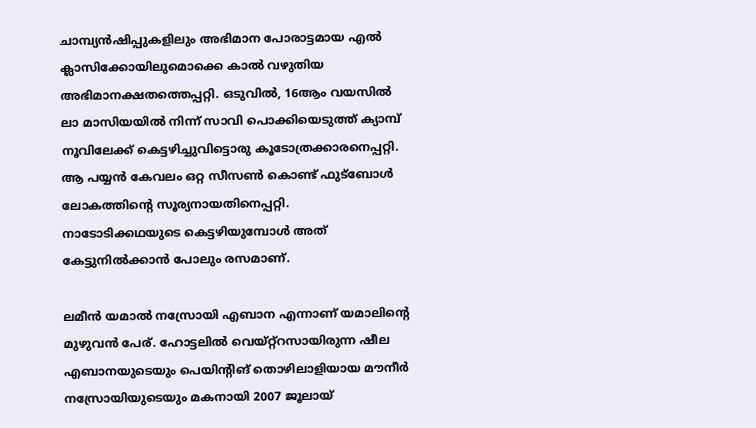ചാമ്പ്യൻഷിപ്പുകളിലും അഭിമാന പോരാട്ടമായ എൽ ക്ലാസിക്കോയിലുമൊക്കെ കാൽ വഴുതിയ അഭിമാനക്ഷതത്തെപ്പറ്റി. ഒടുവിൽ, 16ആം വയസിൽ ലാ മാസിയയിൽ നിന്ന് സാവി പൊക്കിയെടുത്ത് ക്യാമ്പ് നൂവിലേക്ക് കെട്ടഴിച്ചുവിട്ടൊരു കൂടോത്രക്കാരനെപ്പറ്റി. ആ പയ്യൻ കേവലം ഒറ്റ സീസൺ കൊണ്ട് ഫുട്ബോൾ ലോകത്തിൻ്റെ സൂര്യനായതിനെപ്പറ്റി. നാടോടിക്കഥയുടെ കെട്ടഴിയുമ്പോൾ അത് കേട്ടുനിൽക്കാൻ പോലും രസമാണ്.

ലമീൻ യമാൽ നസ്രോയി എബാന എന്നാണ് യമാലിൻ്റെ മുഴുവൻ പേര്. ഹോട്ടലിൽ വെയ്റ്റ്‌റസായിരുന്ന ഷീല എബാനയുടെയും പെയിൻ്റിങ് തൊഴിലാളിയായ മൗനീർ നസ്രോയിയുടെയും മകനായി 2007 ജൂലായ്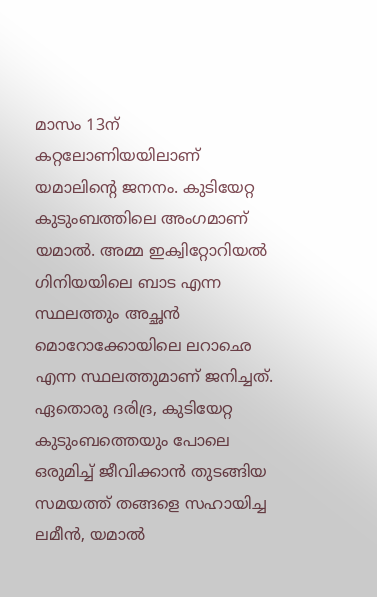മാസം 13ന് കറ്റലോണിയയിലാണ് യമാലിൻ്റെ ജനനം. കുടിയേറ്റ കുടുംബത്തിലെ അംഗമാണ് യമാൽ. അമ്മ ഇക്വിറ്റോറിയൽ ഗിനിയയിലെ ബാട എന്ന സ്ഥലത്തും അച്ഛൻ മൊറോക്കോയിലെ ലറാഛെ എന്ന സ്ഥലത്തുമാണ് ജനിച്ചത്. ഏതൊരു ദരിദ്ര, കുടിയേറ്റ കുടുംബത്തെയും പോലെ ഒരുമിച്ച് ജീവിക്കാൻ തുടങ്ങിയ സമയത്ത് തങ്ങളെ സഹായിച്ച ലമീൻ, യമാൽ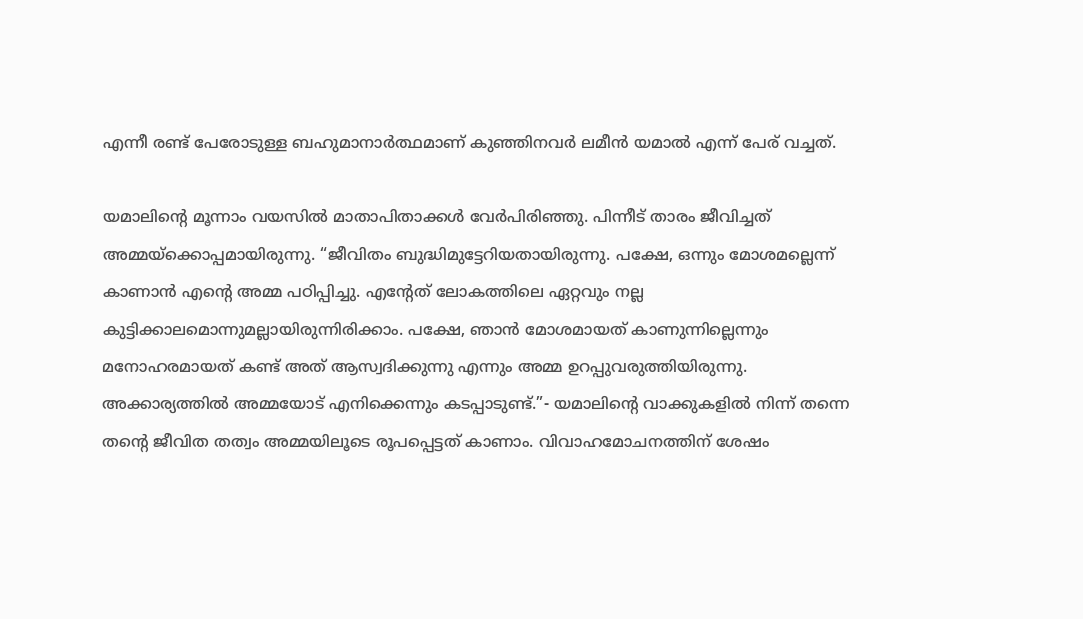എന്നീ രണ്ട് പേരോടുള്ള ബഹുമാനാർത്ഥമാണ് കുഞ്ഞിനവർ ലമീൻ യമാൽ എന്ന് പേര് വച്ചത്.

യമാലിൻ്റെ മൂന്നാം വയസിൽ മാതാപിതാക്കൾ വേർപിരിഞ്ഞു. പിന്നീട് താരം ജീവിച്ചത് അമ്മയ്ക്കൊപ്പമായിരുന്നു. “ജീവിതം ബുദ്ധിമുട്ടേറിയതായിരുന്നു. പക്ഷേ, ഒന്നും മോശമല്ലെന്ന് കാണാൻ എൻ്റെ അമ്മ പഠിപ്പിച്ചു. എൻ്റേത് ലോകത്തിലെ ഏറ്റവും നല്ല കുട്ടിക്കാലമൊന്നുമല്ലായിരുന്നിരിക്കാം. പക്ഷേ, ഞാൻ മോശമായത് കാണുന്നില്ലെന്നും മനോഹരമായത് കണ്ട് അത് ആസ്വദിക്കുന്നു എന്നും അമ്മ ഉറപ്പുവരുത്തിയിരുന്നു. അക്കാര്യത്തിൽ അമ്മയോട് എനിക്കെന്നും കടപ്പാടുണ്ട്.”- യമാലിൻ്റെ വാക്കുകളിൽ നിന്ന് തന്നെ തൻ്റെ ജീവിത തത്വം അമ്മയിലൂടെ രൂപപ്പെട്ടത് കാണാം. വിവാഹമോചനത്തിന് ശേഷം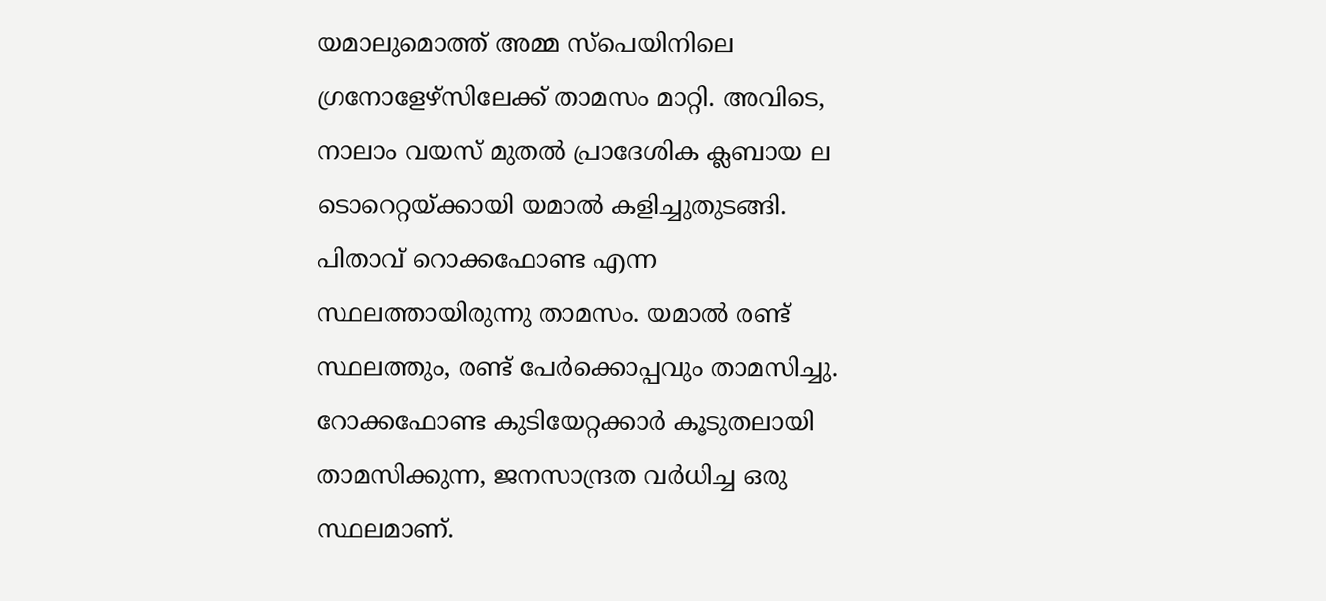യമാലുമൊത്ത് അമ്മ സ്പെയിനിലെ ഗ്രനോളേഴ്സിലേക്ക് താമസം മാറ്റി. അവിടെ, നാലാം വയസ് മുതൽ പ്രാദേശിക ക്ലബായ ല ടൊറെറ്റയ്ക്കായി യമാൽ കളിച്ചുതുടങ്ങി. പിതാവ് റൊക്കഫോണ്ട എന്ന സ്ഥലത്തായിരുന്നു താമസം. യമാൽ രണ്ട് സ്ഥലത്തും, രണ്ട് പേർക്കൊപ്പവും താമസിച്ചു. റോക്കഫോണ്ട കുടിയേറ്റക്കാർ കൂടുതലായി താമസിക്കുന്ന, ജനസാന്ദ്രത വർധിച്ച ഒരു സ്ഥലമാണ്.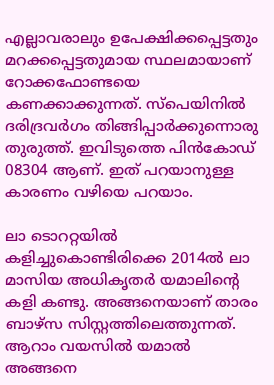എല്ലാവരാലും ഉപേക്ഷിക്കപ്പെട്ടതും മറക്കപ്പെട്ടതുമായ സ്ഥലമായാണ് റോക്കഫോണ്ടയെ കണക്കാക്കുന്നത്. സ്പെയിനിൽ ദരിദ്രവർഗം തിങ്ങിപ്പാർക്കുന്നൊരു തുരുത്ത്. ഇവിടുത്തെ പിൻകോഡ് 08304 ആണ്. ഇത് പറയാനുള്ള കാരണം വഴിയെ പറയാം.

ലാ ടൊററ്റയിൽ കളിച്ചുകൊണ്ടിരിക്കെ 2014ൽ ലാ മാസിയ അധികൃതർ യമാലിൻ്റെ കളി കണ്ടു. അങ്ങനെയാണ് താരം ബാഴ്സ സിസ്റ്റത്തിലെത്തുന്നത്. ആറാം വയസിൽ യമാൽ അങ്ങനെ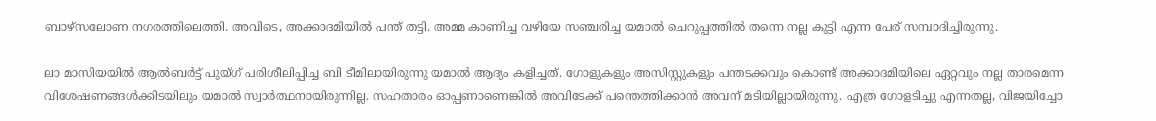ബാഴ്സലോണ നഗരത്തിലെത്തി. അവിടെ, അക്കാദമിയിൽ പന്ത് തട്ടി. അമ്മ കാണിച്ച വഴിയേ സഞ്ചരിച്ച യമാൽ ചെറുപ്പത്തിൽ തന്നെ നല്ല കുട്ടി എന്ന പേര് സമ്പാദിച്ചിരുന്നു.

ലാ മാസിയയിൽ ആൽബർട്ട് പുയ്ഗ് പരിശീലിപ്പിച്ച ബി ടീമിലായിരുന്നു യമാൽ ആദ്യം കളിച്ചത്. ഗോളുകളും അസിസ്റ്റുകളും പന്തടക്കവും കൊണ്ട് അക്കാദമിയിലെ ഏറ്റവും നല്ല താരമെന്ന വിശേഷണങ്ങൾക്കിടയിലും യമാൽ സ്വാർത്ഥനായിരുന്നില്ല. സഹതാരം ഓപ്പണാണെങ്കിൽ അവിടേക്ക് പന്തെത്തിക്കാൻ അവന് മടിയില്ലായിരുന്നു. എത്ര ഗോളടിച്ചു എന്നതല്ല, വിജയിച്ചോ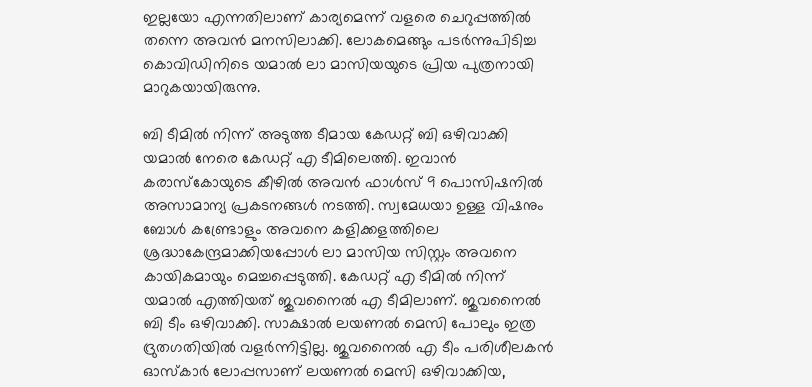ഇല്ലയോ എന്നതിലാണ് കാര്യമെന്ന് വളരെ ചെറുപ്പത്തിൽ തന്നെ അവൻ മനസിലാക്കി. ലോകമെങ്ങും പടർന്നുപിടിച്ച കൊവിഡിനിടെ യമാൽ ലാ മാസിയയുടെ പ്രിയ പുത്രനായി മാറുകയായിരുന്നു.

ബി ടീമിൽ നിന്ന് അടുത്ത ടീമായ കേഡറ്റ് ബി ഒഴിവാക്കി യമാൽ നേരെ കേഡറ്റ് എ ടീമിലെത്തി. ഇവാൻ കരാസ്കോയുടെ കീഴിൽ അവൻ ഫാൾസ് 9 പൊസിഷനിൽ അസാമാന്യ പ്രകടനങ്ങൾ നടത്തി. സ്വമേധയാ ഉള്ള വിഷനും ബോൾ കണ്ട്രോളും അവനെ കളിക്കളത്തിലെ ശ്രദ്ധാകേന്ദ്രമാക്കിയപ്പോൾ ലാ മാസിയ സിസ്റ്റം അവനെ കായികമായും മെച്ചപ്പെടുത്തി. കേഡറ്റ് എ ടീമിൽ നിന്ന് യമാൽ എത്തിയത് ജുവനൈൽ എ ടീമിലാണ്. ജുവനൈൽ ബി ടീം ഒഴിവാക്കി. സാക്ഷാൽ ലയണൽ മെസി പോലും ഇത്ര ദ്രുതഗതിയിൽ വളർന്നിട്ടില്ല. ജുവനൈൽ എ ടീം പരിശീലകൻ ഓസ്കാർ ലോപ്പസാണ് ലയണൽ മെസി ഒഴിവാക്കിയ,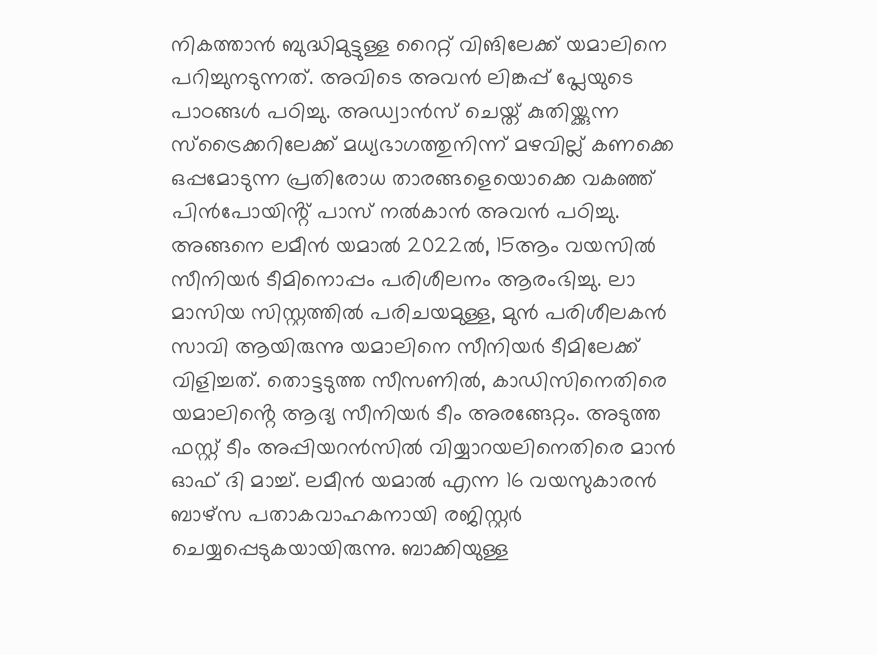നികത്താൻ ബുദ്ധിമുട്ടുള്ള റൈറ്റ് വിങിലേക്ക് യമാലിനെ പറിച്ചുനടുന്നത്. അവിടെ അവൻ ലിങ്കപ്പ് പ്ലേയുടെ പാഠങ്ങൾ പഠിച്ചു. അഡ്വാൻസ് ചെയ്ത് കുതിയ്ക്കുന്ന സ്ട്രൈക്കറിലേക്ക് മധ്യഭാഗത്തുനിന്ന് മഴവില്ല് കണക്കെ ഒപ്പമോടുന്ന പ്രതിരോധ താരങ്ങളെയൊക്കെ വകഞ്ഞ് പിൻപോയിൻ്റ് പാസ് നൽകാൻ അവൻ പഠിച്ചു. അങ്ങനെ ലമീൻ യമാൽ 2022ൽ, 15ആം വയസിൽ സീനിയർ ടീമിനൊപ്പം പരിശീലനം ആരംഭിച്ചു. ലാ മാസിയ സിസ്റ്റത്തിൽ പരിചയമുള്ള, മുൻ പരിശീലകൻ സാവി ആയിരുന്നു യമാലിനെ സീനിയർ ടീമിലേക്ക് വിളിച്ചത്. തൊട്ടടുത്ത സീസണിൽ, കാഡിസിനെതിരെ യമാലിൻ്റെ ആദ്യ സീനിയർ ടീം അരങ്ങേറ്റം. അടുത്ത ഫസ്റ്റ് ടീം അപ്പിയറൻസിൽ വിയ്യാറയലിനെതിരെ മാൻ ഓഫ് ദി മാച്ച്. ലമീൻ യമാൽ എന്ന 16 വയസുകാരൻ ബാഴ്സ പതാകവാഹകനായി രജിസ്റ്റർ ചെയ്യപ്പെടുകയായിരുന്നു. ബാക്കിയുള്ള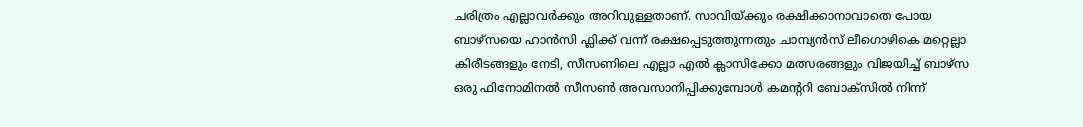ചരിത്രം എല്ലാവർക്കും അറിവുള്ളതാണ്. സാവിയ്ക്കും രക്ഷിക്കാനാവാതെ പോയ ബാഴ്സയെ ഹാൻസി ഫ്ലിക്ക് വന്ന് രക്ഷപ്പെടുത്തുന്നതും ചാമ്പ്യൻസ് ലീഗൊഴികെ മറ്റെല്ലാ കിരീടങ്ങളും നേടി, സീസണിലെ എല്ലാ എൽ ക്ലാസിക്കോ മത്സരങ്ങളും വിജയിച്ച് ബാഴ്സ ഒരു ഫിനോമിനൽ സീസൺ അവസാനിപ്പിക്കുമ്പോൾ കമൻ്ററി ബോക്സിൽ നിന്ന്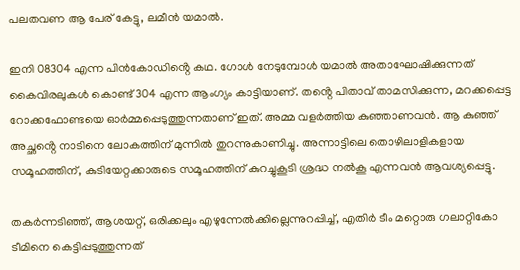പലതവണ ആ പേര് കേട്ടു, ലമീൻ യമാൽ.

ഇനി 08304 എന്ന പിൻകോഡിൻ്റെ കഥ. ഗോൾ നേടുമ്പോൾ യമാൽ അതാഘോഷിക്കുന്നത് കൈവിരലുകൾ കൊണ്ട് 304 എന്ന ആംഗ്യം കാട്ടിയാണ്. തൻ്റെ പിതാവ് താമസിക്കുന്ന, മറക്കപ്പെട്ട റോക്കഫോണ്ടയെ ഓർമ്മപ്പെടുത്തുന്നതാണ് ഇത്. അമ്മ വളർത്തിയ കുഞ്ഞാണവൻ. ആ കുഞ്ഞ് അച്ഛൻ്റെ നാടിനെ ലോകത്തിന് മുന്നിൽ തുറന്നുകാണിച്ചു. അന്നാട്ടിലെ തൊഴിലാളികളായ സമൂഹത്തിന്, കുടിയേറ്റക്കാരുടെ സമൂഹത്തിന് കുറച്ചുകൂടി ശ്രദ്ധ നൽകൂ എന്നവൻ ആവശ്യപ്പെട്ടു.

തകർന്നടിഞ്ഞ്, ആശയറ്റ്, ഒരിക്കലും എഴുന്നേൽക്കില്ലെന്നുറപ്പിച്ച്, എതിർ ടീം മറ്റൊരു ഗലാറ്റികോ ടീമിനെ കെട്ടിപ്പടുത്തുന്നത്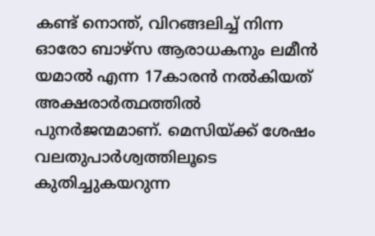കണ്ട് നൊന്ത്, വിറങ്ങലിച്ച് നിന്ന ഓരോ ബാഴ്സ ആരാധകനും ലമീൻ യമാൽ എന്ന 17കാരൻ നൽകിയത് അക്ഷരാർത്ഥത്തിൽ പുനർജന്മമാണ്. മെസിയ്ക്ക് ശേഷം വലതുപാർശ്വത്തിലൂടെ കുതിച്ചുകയറുന്ന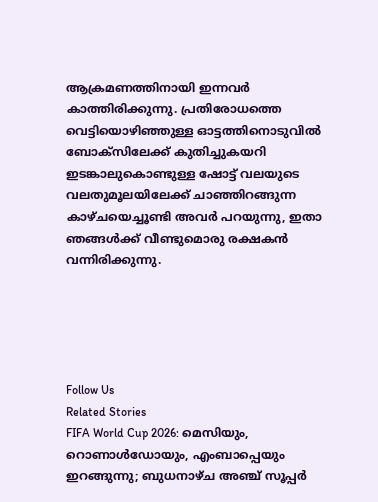ആക്രമണത്തിനായി ഇന്നവർ കാത്തിരിക്കുന്നു. പ്രതിരോധത്തെ വെട്ടിയൊഴിഞ്ഞുള്ള ഓട്ടത്തിനൊടുവിൽ ബോക്സിലേക്ക് കുതിച്ചുകയറി ഇടങ്കാലുകൊണ്ടുള്ള ഷോട്ട് വലയുടെ വലതുമൂലയിലേക്ക് ചാഞ്ഞിറങ്ങുന്ന കാഴ്ചയെച്ചൂണ്ടി അവർ പറയുന്നു, ഇതാ ഞങ്ങൾക്ക് വീണ്ടുമൊരു രക്ഷകൻ വന്നിരിക്കുന്നു.





Follow Us
Related Stories
FIFA World Cup 2026: മെസിയും, റൊണാള്‍ഡോയും, എംബാപ്പെയും ഇറങ്ങുന്നു; ബുധനാഴ്ച അഞ്ച് സൂപ്പര്‍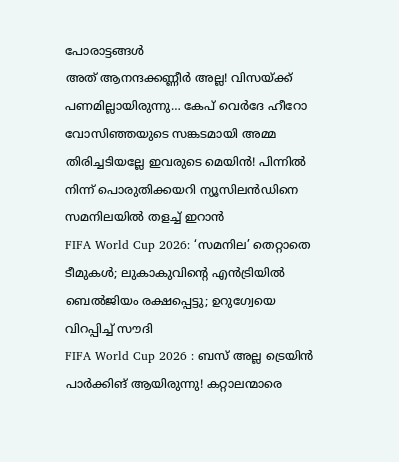പോരാട്ടങ്ങള്‍
അ‌ത് ആനന്ദക്കണ്ണീർ അ‌ല്ല! വിസയ്ക്ക് പണമില്ലായിരുന്നു… കേപ് വെർദേ ഹീറോ വോസിഞ്ഞയുടെ സങ്കടമായി അ‌മ്മ
തിരിച്ചടിയല്ലേ ഇവരുടെ മെയിൻ! പിന്നിൽ നിന്ന് പൊരുതിക്കയറി ന്യൂസിലൻഡിനെ സമനിലയിൽ തളച്ച് ഇറാൻ
FIFA World Cup 2026: ‘സമനില’ തെറ്റാതെ ടീമുകള്‍; ലുകാകുവിന്റെ എന്‍ട്രിയില്‍ ബെല്‍ജിയം രക്ഷപ്പെട്ടു; ഉറുഗ്വേയെ വിറപ്പിച്ച് സൗദി
FIFA World Cup 2026 : ബസ് അല്ല ട്രെയിൻ പാർക്കിങ് ആയിരുന്നു! കറ്റാലന്മാരെ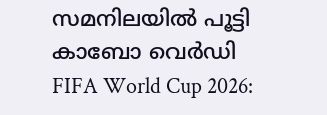സമനിലയിൽ പൂട്ടി കാബോ വെർഡി
FIFA World Cup 2026: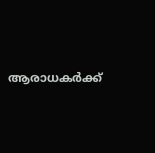ആരാധകര്‍ക്ക്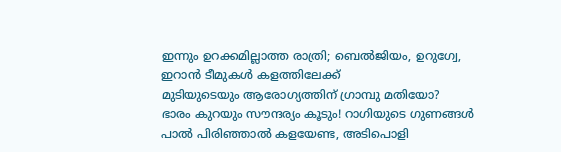ഇന്നും ഉറക്കമില്ലാത്ത രാത്രി; ബെൽജിയം, ഉറുഗ്വേ, ഇറാൻ ടീമുകൾ കളത്തിലേക്ക്
മുടിയുടെയും ആരോഗ്യത്തിന് ഗ്രാമ്പു മതിയോ?
ഭാരം കുറയും സൗന്ദര്യം കൂടും! റാഗിയുടെ ഗുണങ്ങൾ
പാൽ പിരിഞ്ഞാൽ കളയേണ്ട, അടിപൊളി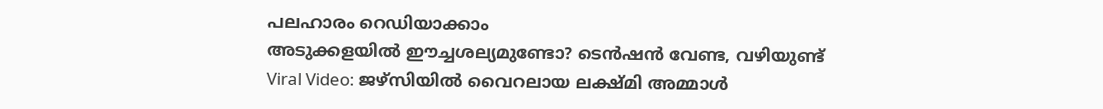പലഹാരം റെഡിയാക്കാം
അടുക്കളയില്‍ ഈച്ചശല്യമുണ്ടോ? ടെന്‍ഷന്‍ വേണ്ട, വഴിയുണ്ട്‌
Viral Video: ജഴ്സിയിൽ വൈറലായ ലക്ഷ്മി അമ്മാൾ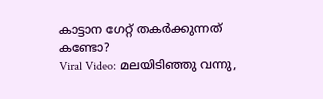കാട്ടാന ഗേറ്റ് തകർക്കുന്നത് കണ്ടോ?
Viral Video: മലയിടിഞ്ഞു വന്നു,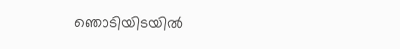ഞൊടിയിടയിൽ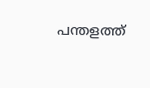പന്തളത്ത്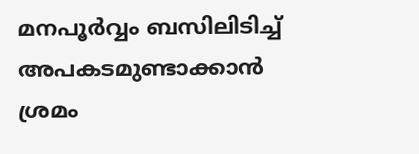മനപൂർവ്വം ബസിലിടിച്ച് അപകടമുണ്ടാക്കാൻ ശ്രമം